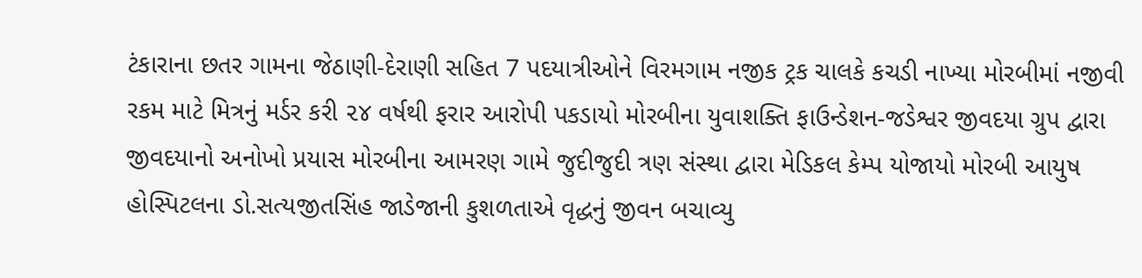ટંકારાના છતર ગામના જેઠાણી-દેરાણી સહિત 7 પદયાત્રીઓને વિરમગામ નજીક ટ્રક ચાલકે કચડી નાખ્યા મોરબીમાં નજીવી રકમ માટે મિત્રનું મર્ડર કરી ૨૪ વર્ષથી ફરાર આરોપી પકડાયો મોરબીના યુવાશક્તિ ફાઉન્ડેશન-જડેશ્વર જીવદયા ગ્રુપ દ્વારા જીવદયાનો અનોખો પ્રયાસ મોરબીના આમરણ ગામે જુદીજુદી ત્રણ સંસ્થા દ્વારા મેડિકલ કેમ્પ યોજાયો મોરબી આયુષ હોસ્પિટલના ડો.સત્યજીતસિંહ જાડેજાની કુશળતાએ વૃદ્ધનું જીવન બચાવ્યુ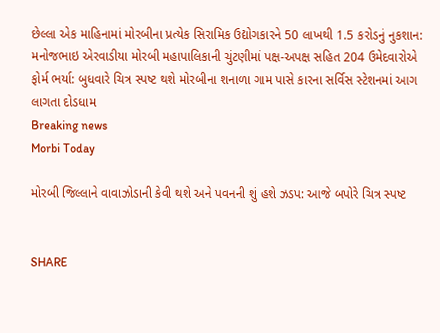છેલ્લા એક માહિનામાં મોરબીના પ્રત્યેક સિરામિક ઉદ્યોગકારને 50 લાખથી 1.5 કરોડનું નુકશાન: મનોજભાઇ એરવાડીયા મોરબી મહાપાલિકાની ચુંટણીમાં પક્ષ-અપક્ષ સહિત 204 ઉમેદવારોએ ફોર્મ ભર્યા: બુધવારે ચિત્ર સ્પષ્ટ થશે મોરબીના શનાળા ગામ પાસે કારના સર્વિસ સ્ટેશનમાં આગ લાગતા દોડધામ
Breaking news
Morbi Today

મોરબી જિલ્લાને વાવાઝોડાની કેવી થશે અને પવનની શું હશે ઝડપ: આજે બપોરે ચિત્ર સ્પષ્ટ


SHARE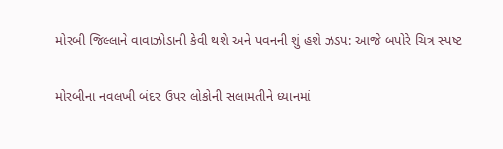મોરબી જિલ્લાને વાવાઝોડાની કેવી થશે અને પવનની શું હશે ઝડપ: આજે બપોરે ચિત્ર સ્પષ્ટ

મોરબીના નવલખી બંદર ઉપર લોકોની સલામતીને ધ્યાનમાં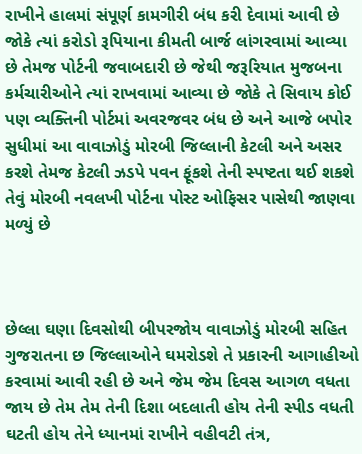રાખીને હાલમાં સંપૂર્ણ કામગીરી બંધ કરી દેવામાં આવી છે જોકે ત્યાં કરોડો રૂપિયાના કીમતી બાર્જ લાંગરવામાં આવ્યા છે તેમજ પોર્ટની જવાબદારી છે જેથી જરૂરિયાત મુજબના કર્મચારીઓને ત્યાં રાખવામાં આવ્યા છે જોકે તે સિવાય કોઈ પણ વ્યક્તિની પોર્ટમાં અવરજવર બંધ છે અને આજે બપોર સુધીમાં આ વાવાઝોડું મોરબી જિલ્લાની કેટલી અને અસર કરશે તેમજ કેટલી ઝડપે પવન ફૂંકશે તેની સ્પષ્ટતા થઈ શકશે તેવું મોરબી નવલખી પોર્ટના પોસ્ટ ઓફિસર પાસેથી જાણવા મળ્યું છે



છેલ્લા ઘણા દિવસોથી બીપરજોય વાવાઝોડું મોરબી સહિત ગુજરાતના છ જિલ્લાઓને ઘમરોડશે તે પ્રકારની આગાહીઓ કરવામાં આવી રહી છે અને જેમ જેમ દિવસ આગળ વધતા જાય છે તેમ તેમ તેની દિશા બદલાતી હોય તેની સ્પીડ વધતી ઘટતી હોય તેને ધ્યાનમાં રાખીને વહીવટી તંત્ર,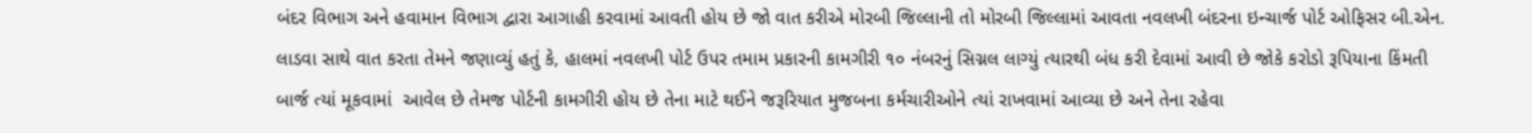બંદર વિભાગ અને હવામાન વિભાગ દ્વારા આગાહી કરવામાં આવતી હોય છે જો વાત કરીએ મોરબી જિલ્લાની તો મોરબી જિલ્લામાં આવતા નવલખી બંદરના ઇન્ચાર્જ પોર્ટ ઓફિસર બી.એન. લાડવા સાથે વાત કરતા તેમને જણાવ્યું હતું કે, હાલમાં નવલખી પોર્ટ ઉપર તમામ પ્રકારની કામગીરી ૧૦ નંબરનું સિગ્નલ લાગ્યું ત્યારથી બંધ કરી દેવામાં આવી છે જોકે કરોડો રૂપિયાના કિંમતી બાર્જ ત્યાં મૂકવામાં  આવેલ છે તેમજ પોર્ટની કામગીરી હોય છે તેના માટે થઈને જરૂરિયાત મુજબના કર્મચારીઓને ત્યાં રાખવામાં આવ્યા છે અને તેના રહેવા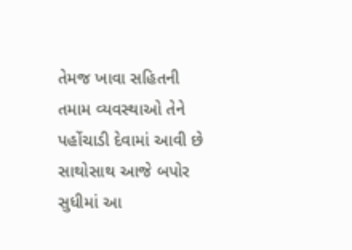તેમજ ખાવા સહિતની તમામ વ્યવસ્થાઓ તેને પહોંચાડી દેવામાં આવી છે સાથોસાથ આજે બપોર સુધીમાં આ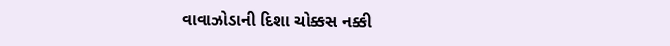વાવાઝોડાની દિશા ચોક્કસ નક્કી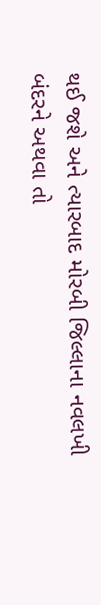થઈ જશે અને ત્યારબાદ મોરબી જિલ્લાના નવલખી બંદરને અથવા તો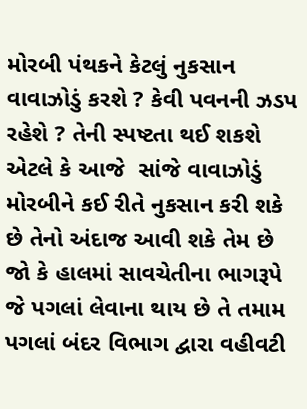મોરબી પંથકને કેટલું નુકસાન વાવાઝોડું કરશે ? કેવી પવનની ઝડપ રહેશે ? તેની સ્પષ્ટતા થઈ શકશે એટલે કે આજે  સાંજે વાવાઝોડું મોરબીને કઈ રીતે નુકસાન કરી શકે છે તેનો અંદાજ આવી શકે તેમ છે જો કે હાલમાં સાવચેતીના ભાગરૂપે જે પગલાં લેવાના થાય છે તે તમામ પગલાં બંદર વિભાગ દ્વારા વહીવટી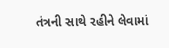તંત્રની સાથે રહીને લેવામાં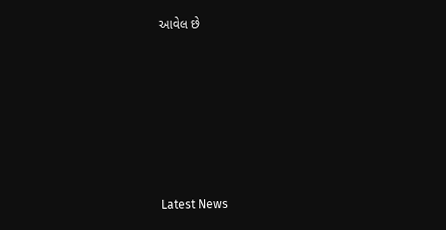આવેલ છે






Latest News